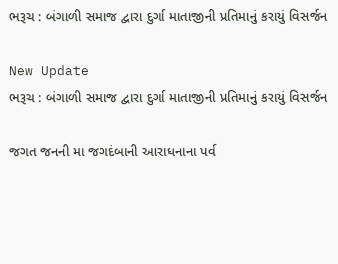ભરૂચ : બંગાળી સમાજ દ્વારા દુર્ગા માતાજીની પ્રતિમાનું કરાયું વિસર્જન

New Update
ભરૂચ : બંગાળી સમાજ દ્વારા દુર્ગા માતાજીની પ્રતિમાનું કરાયું વિસર્જન

જગત જનની મા જગદંબાની આરાધનાના પર્વ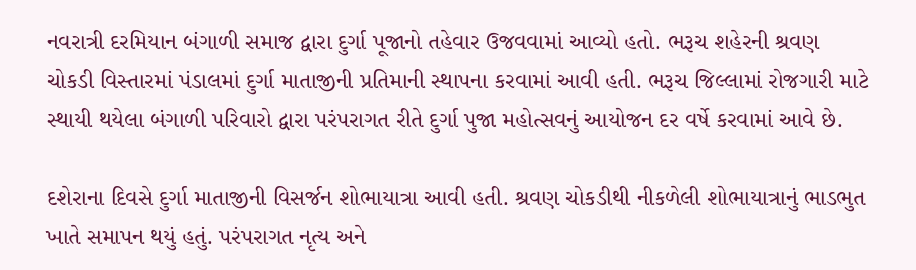નવરાત્રી દરમિયાન બંગાળી સમાજ દ્વારા દુર્ગા પૂજાનો તહેવાર ઉજવવામાં આવ્યો હતો. ભરૂચ શહેરની શ્રવણ ચોકડી વિસ્તારમાં પંડાલમાં દુર્ગા માતાજીની પ્રતિમાની સ્થાપના કરવામાં આવી હતી. ભરૂચ જિલ્લામાં રોજગારી માટે સ્થાયી થયેલા બંગાળી પરિવારો દ્વારા પરંપરાગત રીતે દુર્ગા પુજા મહોત્સવનું આયોજન દર વર્ષે કરવામાં આવે છે.

દશેરાના દિવસે દુર્ગા માતાજીની વિસર્જન શોભાયાત્રા આવી હતી. શ્રવણ ચોકડીથી નીકળેલી શોભાયાત્રાનું ભાડભુત ખાતે સમાપન થયું હતું. પરંપરાગત નૃત્ય અને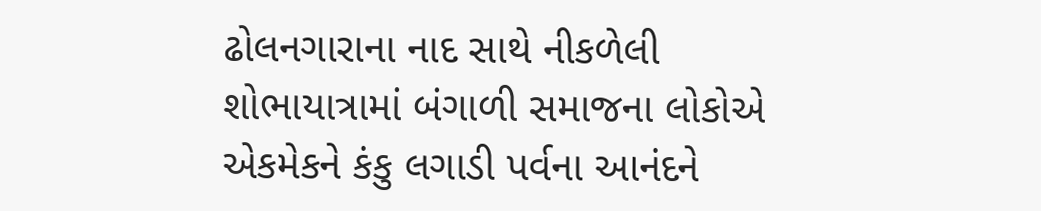ઢોલનગારાના નાદ સાથે નીકળેલી શોભાયાત્રામાં બંગાળી સમાજના લોકોએ એકમેકને કંકુ લગાડી પર્વના આનંદને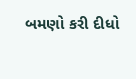બમણો કરી દીધો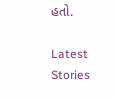હતો.

Latest Stories